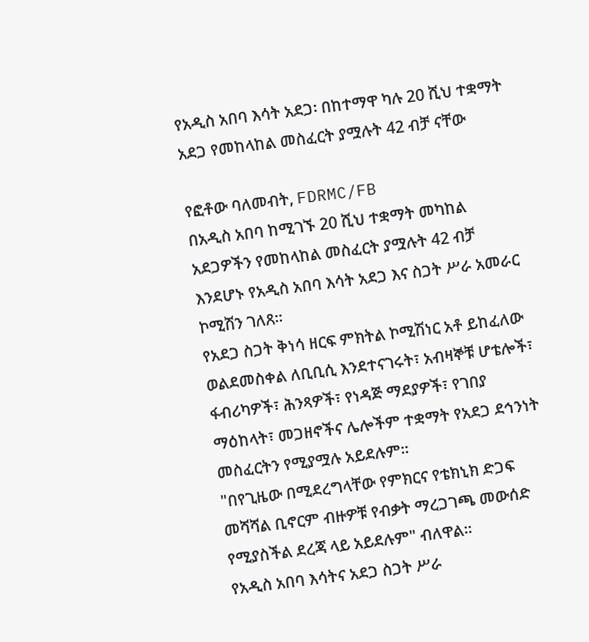የአዲስ አበባ እሳት አደጋ፡ በከተማዋ ካሉ 20 ሺህ ተቋማት አደጋ የመከላከል መስፈርት ያሟሉት 42 ብቻ ናቸው

የፎቶው ባለመብት, FDRMC/FB
በአዲስ አበባ ከሚገኙ 20 ሺህ ተቋማት መካከል አደጋዎችን የመከላከል መስፈርት ያሟሉት 42 ብቻ እንደሆኑ የአዲስ አበባ እሳት አደጋ እና ስጋት ሥራ አመራር ኮሚሽን ገለጸ።
የአደጋ ስጋት ቅነሳ ዘርፍ ምክትል ኮሚሽነር አቶ ይከፈለው ወልደመስቀል ለቢቢሲ እንደተናገሩት፣ አብዛኞቹ ሆቴሎች፣ ፋብሪካዎች፣ ሕንጻዎች፣ የነዳጅ ማደያዎች፣ የገበያ ማዕከላት፣ መጋዘኖችና ሌሎችም ተቋማት የአደጋ ደኅንነት መስፈርትን የሚያሟሉ አይደሉም።
"በየጊዜው በሚደረግላቸው የምክርና የቴክኒክ ድጋፍ መሻሻል ቢኖርም ብዙዎቹ የብቃት ማረጋገጫ መውሰድ የሚያስችል ደረጃ ላይ አይደሉም" ብለዋል።
የአዲስ አበባ እሳትና አደጋ ስጋት ሥራ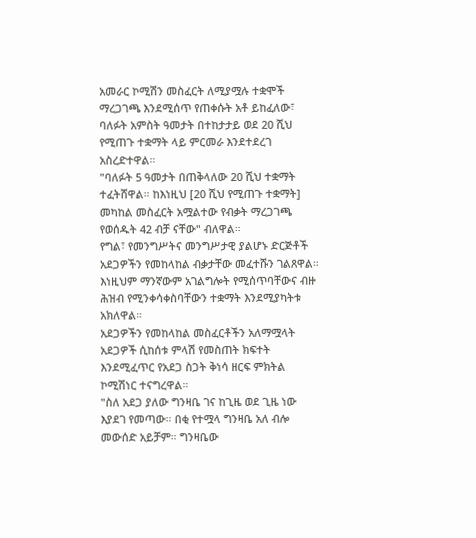አመራር ኮሚሽን መስፈርት ለሚያሟሉ ተቋሞች ማረጋገጫ እንደሚሰጥ የጠቀሱት አቶ ይከፈለው፣ ባለፉት አምስት ዓመታት በተከታታይ ወደ 20 ሺህ የሚጠጉ ተቋማት ላይ ምርመራ እንደተደረገ አስረድተዋል።
"ባለፉት 5 ዓመታት በጠቅላለው 20 ሺህ ተቋማት ተፈትሸዋል። ከእነዚህ [20 ሺህ የሚጠጉ ተቋማት] መካከል መስፈርት አሟልተው የብቃት ማረጋገጫ የወሰዱት 42 ብቻ ናቸው" ብለዋል።
የግል፣ የመንግሥትና መንግሥታዊ ያልሆኑ ድርጅቶች አደጋዎችን የመከላከል ብቃታቸው መፈተሹን ገልጸዋል። እነዚህም ማንኛውም አገልግሎት የሚሰጥባቸውና ብዙ ሕዝብ የሚንቀሳቀስባቸውን ተቋማት እንደሚያካትቱ አክለዋል።
አደጋዎችን የመከላከል መስፈርቶችን አለማሟላት አደጋዎች ሲከሰቱ ምላሽ የመስጠት ክፍተት እንደሚፈጥር የአደጋ ስጋት ቅነሳ ዘርፍ ምክትል ኮሚሽነር ተናግረዋል።
"ስለ አደጋ ያለው ግንዛቤ ገና ከጊዜ ወደ ጊዜ ነው እያደገ የመጣው። በቂ የተሟላ ግንዛቤ አለ ብሎ መውሰድ አይቻም። ግንዛቤው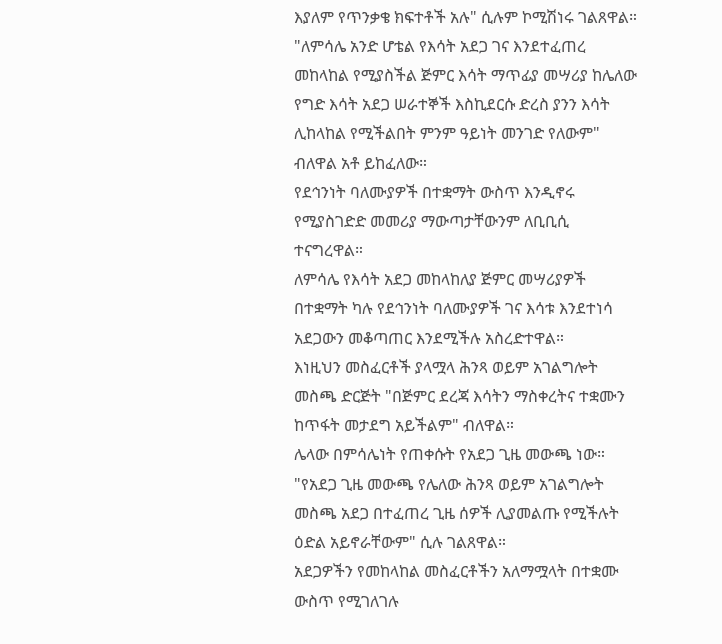እያለም የጥንቃቄ ክፍተቶች አሉ" ሲሉም ኮሚሽነሩ ገልጸዋል።
"ለምሳሌ አንድ ሆቴል የእሳት አደጋ ገና እንደተፈጠረ መከላከል የሚያስችል ጅምር እሳት ማጥፊያ መሣሪያ ከሌለው የግድ እሳት አደጋ ሠራተኞች እስኪደርሱ ድረስ ያንን እሳት ሊከላከል የሚችልበት ምንም ዓይነት መንገድ የለውም" ብለዋል አቶ ይከፈለው።
የደኅንነት ባለሙያዎች በተቋማት ውስጥ እንዲኖሩ የሚያስገድድ መመሪያ ማውጣታቸውንም ለቢቢሲ ተናግረዋል።
ለምሳሌ የእሳት አደጋ መከላከለያ ጅምር መሣሪያዎች በተቋማት ካሉ የደኅንነት ባለሙያዎች ገና እሳቱ እንደተነሳ አደጋውን መቆጣጠር እንደሚችሉ አስረድተዋል።
እነዚህን መስፈርቶች ያላሟላ ሕንጻ ወይም አገልግሎት መስጫ ድርጅት "በጅምር ደረጃ እሳትን ማስቀረትና ተቋሙን ከጥፋት መታደግ አይችልም" ብለዋል።
ሌላው በምሳሌነት የጠቀሱት የአደጋ ጊዜ መውጫ ነው።
"የአደጋ ጊዜ መውጫ የሌለው ሕንጻ ወይም አገልግሎት መስጫ አደጋ በተፈጠረ ጊዜ ሰዎች ሊያመልጡ የሚችሉት ዕድል አይኖራቸውም" ሲሉ ገልጸዋል።
አደጋዎችን የመከላከል መስፈርቶችን አለማሟላት በተቋሙ ውስጥ የሚገለገሉ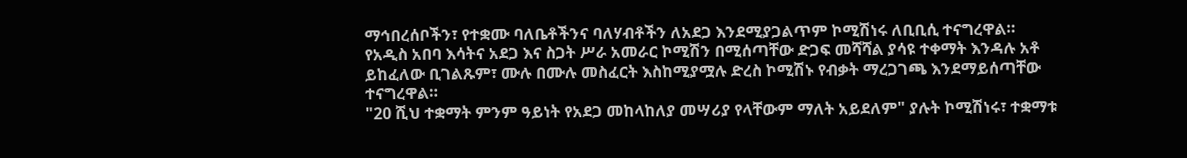ማኅበረሰቦችን፣ የተቋሙ ባለቤቶችንና ባለሃብቶችን ለአደጋ እንደሚያጋልጥም ኮሚሽነሩ ለቢቢሲ ተናግረዋል።
የአዲስ አበባ እሳትና አደጋ እና ስጋት ሥራ አመራር ኮሚሽን በሚሰጣቸው ድጋፍ መሻሻል ያሳዩ ተቀማት እንዳሉ አቶ ይከፈለው ቢገልጹም፣ ሙሉ በሙሉ መስፈርት እስከሚያሟሉ ድረስ ኮሚሽኑ የብቃት ማረጋገጫ እንደማይሰጣቸው ተናግረዋል።
"20 ሺህ ተቋማት ምንም ዓይነት የአደጋ መከላከለያ መሣሪያ የላቸውም ማለት አይደለም" ያሉት ኮሚሽነሩ፣ ተቋማቱ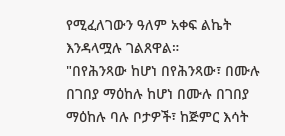የሚፈለገውን ዓለም አቀፍ ልኬት እንዳላሟሉ ገልጸዋል።
"በየሕንጻው ከሆነ በየሕንጻው፣ በሙሉ በገበያ ማዕከሉ ከሆነ በሙሉ በገበያ ማዕከሉ ባሉ ቦታዎች፣ ከጅምር እሳት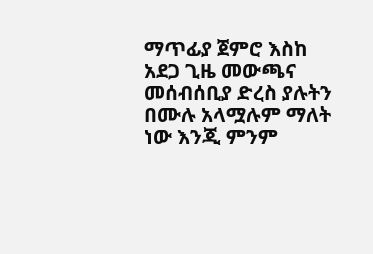ማጥፊያ ጀምሮ እስከ አደጋ ጊዜ መውጫና መሰብሰቢያ ድረስ ያሉትን በሙሉ አላሟሉም ማለት ነው እንጂ ምንም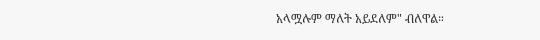አላሟሉም ማለት አይደለም" ብለዋል።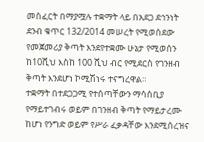መስፈርት በማያሟሉ ተቋማት ላይ በአደጋ ደኅንነት ደንብ ቁጥር 132/2014 መሠረት የሚወሰደው የመጀመሪያ ቅጣት እንደየተቋሙ ሁኔታ የሚወሰን ከ10ሺህ እስከ 100 ሺህ ብር የሚደርስ የገንዘብ ቅጣት እንደሆነ ኮሚሽነሩ ተናግረዋል።
ተቋማት በተደጋጋሚ የተሰጣቸውን ማሳሰቢያ የማይተገብሩ ወይም በገንዘብ ቅጣት የማይታረሙ ከሆነ የንግድ ወይም የሥራ ፈቃዳቸው እንደሚሰረዝና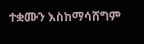ተቋሙን እስከማሳሸግም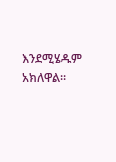እንደሚሄዱም አክለዋል።